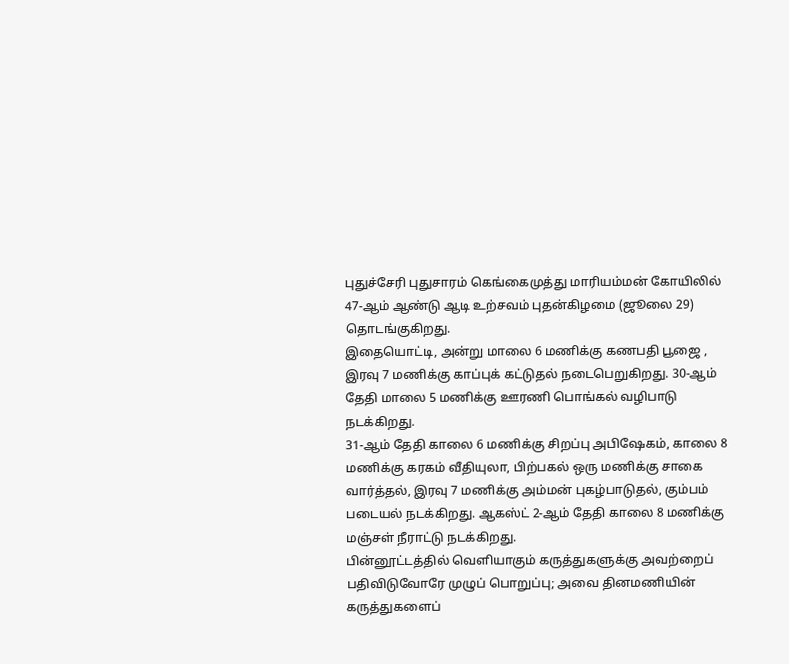புதுச்சேரி புதுசாரம் கெங்கைமுத்து மாரியம்மன் கோயிலில் 47-ஆம் ஆண்டு ஆடி உற்சவம் புதன்கிழமை (ஜூலை 29) தொடங்குகிறது.
இதையொட்டி, அன்று மாலை 6 மணிக்கு கணபதி பூஜை , இரவு 7 மணிக்கு காப்புக் கட்டுதல் நடைபெறுகிறது. 30-ஆம் தேதி மாலை 5 மணிக்கு ஊரணி பொங்கல் வழிபாடு நடக்கிறது.
31-ஆம் தேதி காலை 6 மணிக்கு சிறப்பு அபிஷேகம், காலை 8 மணிக்கு கரகம் வீதியுலா, பிற்பகல் ஒரு மணிக்கு சாகை வார்த்தல், இரவு 7 மணிக்கு அம்மன் புகழ்பாடுதல், கும்பம் படையல் நடக்கிறது. ஆகஸ்ட் 2-ஆம் தேதி காலை 8 மணிக்கு மஞ்சள் நீராட்டு நடக்கிறது.
பின்னூட்டத்தில் வெளியாகும் கருத்துகளுக்கு அவற்றைப் பதிவிடுவோரே முழுப் பொறுப்பு; அவை தினமணியின் கருத்துகளைப்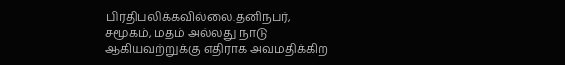பிரதிபலிக்கவில்லை.தனிநபர், சமூகம், மதம் அல்லது நாடு ஆகியவற்றுக்கு எதிராக அவமதிக்கிற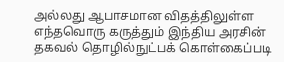அல்லது ஆபாசமான விதத்திலுள்ள எந்தவொரு கருத்தும் இந்திய அரசின் தகவல் தொழில்நுட்பக் கொள்கைப்படி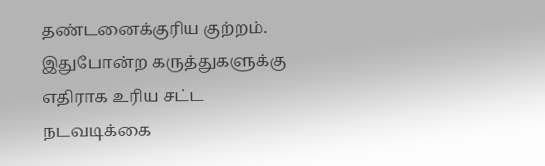தண்டனைக்குரிய குற்றம். இதுபோன்ற கருத்துகளுக்கு எதிராக உரிய சட்ட நடவடிக்கை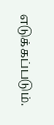எடுக்கப்படும்.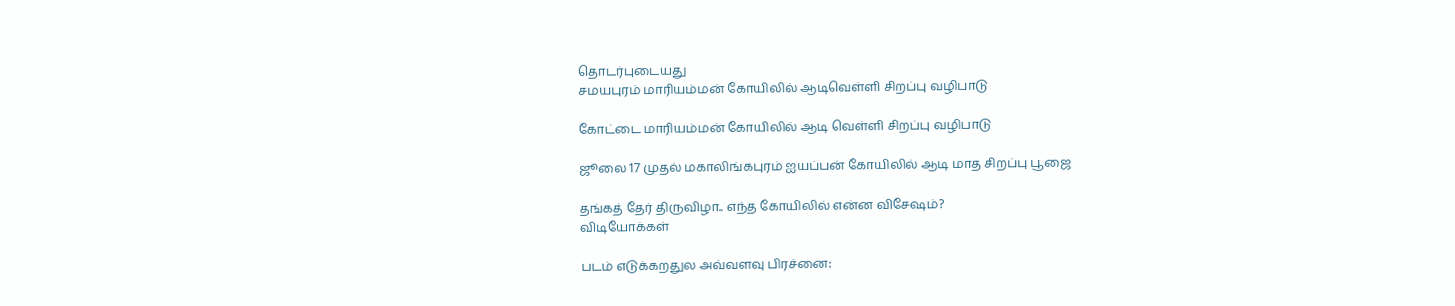தொடர்புடையது
சமயபுரம் மாரியம்மன் கோயிலில் ஆடிவெள்ளி சிறப்பு வழிபாடு

கோட்டை மாரியம்மன் கோயிலில் ஆடி வெள்ளி சிறப்பு வழிபாடு

ஜூலை 17 முதல் மகாலிங்கபுரம் ஐயப்பன் கோயிலில் ஆடி மாத சிறப்பு பூஜை

தங்கத் தேர் திருவிழா.. எந்த கோயிலில் என்ன விசேஷம்?
விடியோக்கள்

படம் எடுக்கறதுல அவ்வளவு பிரச்னை: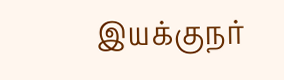இயக்குநர்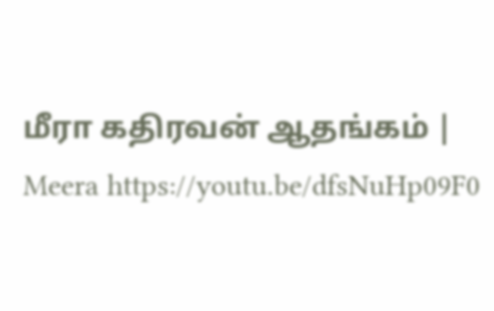மீரா கதிரவன் ஆதங்கம் | Meera https://youtu.be/dfsNuHp09F0